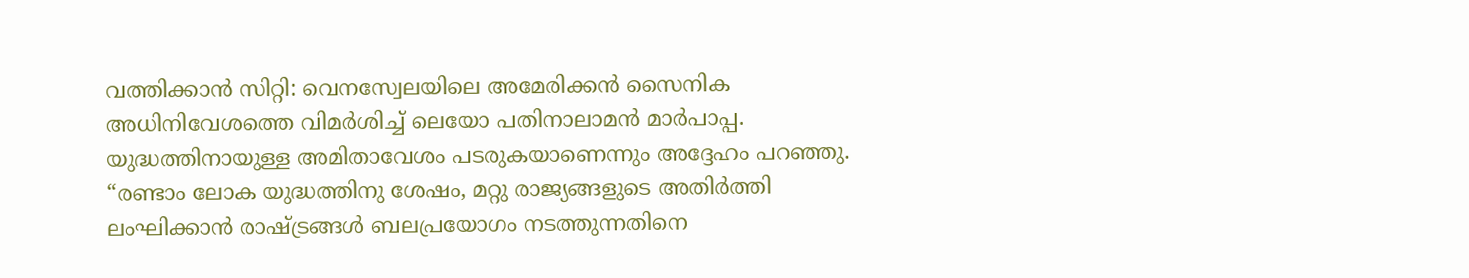വത്തിക്കാൻ സിറ്റി: വെനസ്വേലയിലെ അമേരിക്കൻ സൈനിക അധിനിവേശത്തെ വിമർശിച്ച് ലെയോ പതിനാലാമൻ മാർപാപ്പ. യുദ്ധത്തിനായുള്ള അമിതാവേശം പടരുകയാണെന്നും അദ്ദേഹം പറഞ്ഞു.
“രണ്ടാം ലോക യുദ്ധത്തിനു ശേഷം, മറ്റു രാജ്യങ്ങളുടെ അതിർത്തി ലംഘിക്കാൻ രാഷ്ട്രങ്ങൾ ബലപ്രയോഗം നടത്തുന്നതിനെ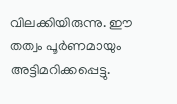വിലക്കിയിരുന്നു. ഈ തത്വം പൂർണമായും അട്ടിമറിക്കപ്പെട്ടു.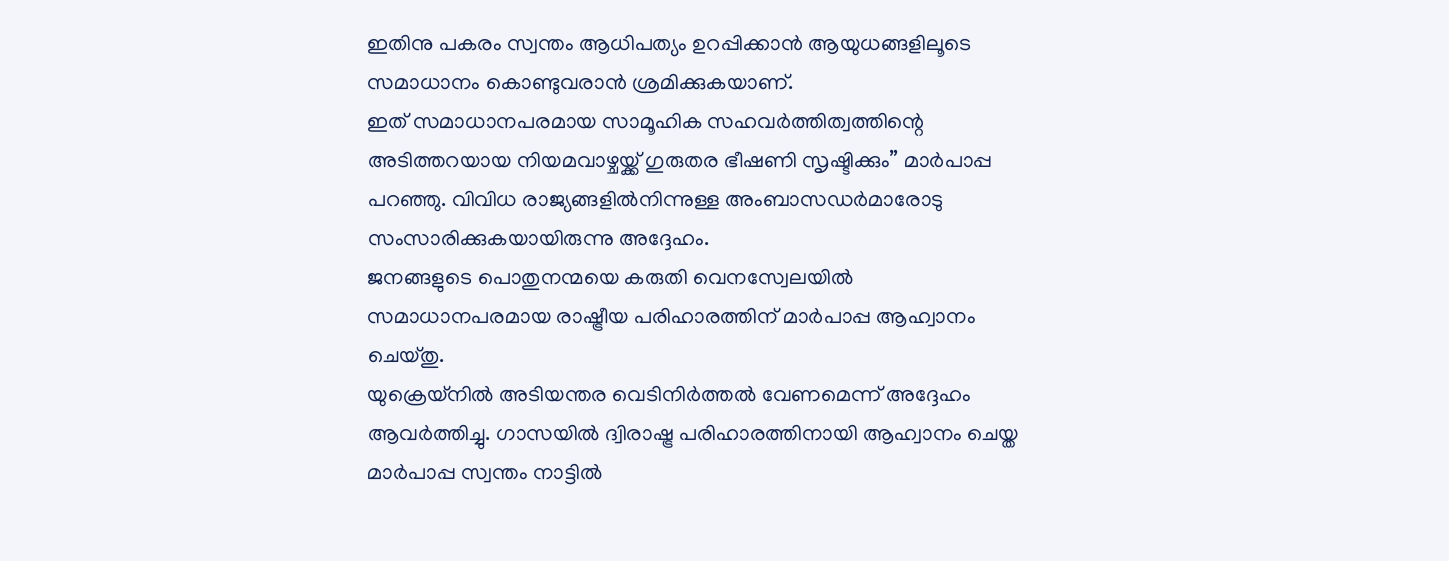ഇതിനു പകരം സ്വന്തം ആധിപത്യം ഉറപ്പിക്കാൻ ആയുധങ്ങളിലൂടെ സമാധാനം കൊണ്ടുവരാൻ ശ്രമിക്കുകയാണ്.
ഇത് സമാധാനപരമായ സാമൂഹിക സഹവർത്തിത്വത്തിന്റെ അടിത്തറയായ നിയമവാഴ്ചയ്ക്ക് ഗുരുതര ഭീഷണി സൃഷ്ടിക്കും” മാർപാപ്പ പറഞ്ഞു. വിവിധ രാജ്യങ്ങളിൽനിന്നുള്ള അംബാസഡർമാരോടു സംസാരിക്കുകയായിരുന്നു അദ്ദേഹം.
ജനങ്ങളുടെ പൊതുനന്മയെ കരുതി വെനസ്വേലയിൽ സമാധാനപരമായ രാഷ്ട്രീയ പരിഹാരത്തിന് മാർപാപ്പ ആഹ്വാനം ചെയ്തു.
യുക്രെയ്നിൽ അടിയന്തര വെടിനിർത്തൽ വേണമെന്ന് അദ്ദേഹം ആവർത്തിച്ചു. ഗാസയിൽ ദ്വിരാഷ്ട്ര പരിഹാരത്തിനായി ആഹ്വാനം ചെയ്ത മാർപാപ്പ സ്വന്തം നാട്ടിൽ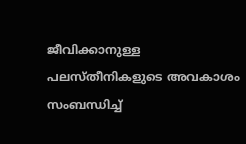ജീവിക്കാനുള്ള പലസ്തീനികളുടെ അവകാശം സംബന്ധിച്ച്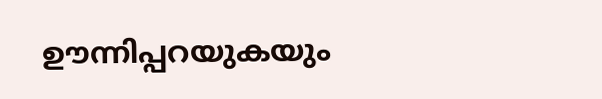ഊന്നിപ്പറയുകയും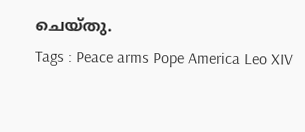ചെയ്തു.
Tags : Peace arms Pope America Leo XIV